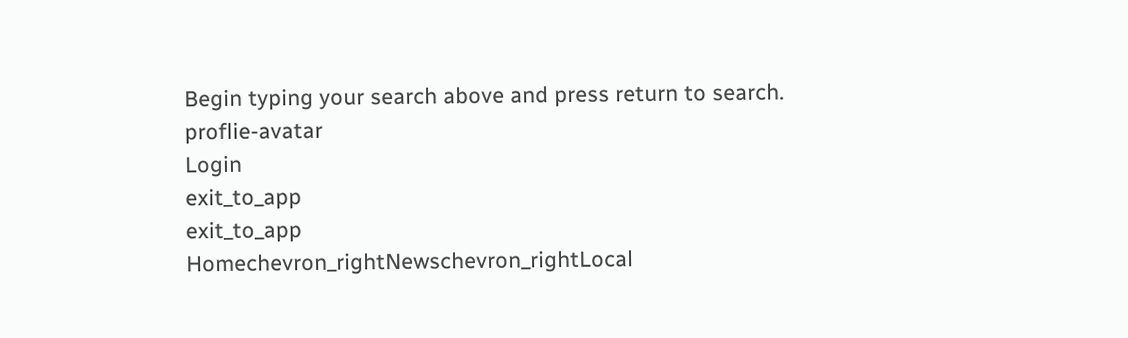Begin typing your search above and press return to search.
proflie-avatar
Login
exit_to_app
exit_to_app
Homechevron_rightNewschevron_rightLocal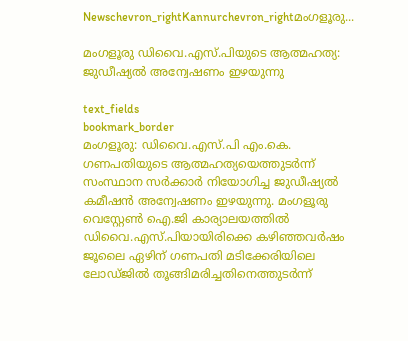Newschevron_rightKannurchevron_rightമംഗളൂരു...

മംഗളൂരു ഡിവൈ.എസ്.പിയുടെ ആത്മഹത്യ: ജുഡീഷ്യല്‍ അന്വേഷണം ഇഴയുന്നു

text_fields
bookmark_border
മംഗളൂരു: ഡിവൈ.എസ്.പി എം.കെ. ഗണപതിയുടെ ആത്മഹത്യയെത്തുടര്‍ന്ന് സംസ്ഥാന സര്‍ക്കാര്‍ നിയോഗിച്ച ജുഡീഷ്യല്‍ കമീഷന്‍ അന്വേഷണം ഇഴയുന്നു. മംഗളൂരു വെസ്റ്റേണ്‍ ഐ.ജി കാര്യാലയത്തില്‍ ഡിവൈ.എസ്.പിയായിരിക്കെ കഴിഞ്ഞവര്‍ഷം ജൂലൈ ഏഴിന് ഗണപതി മടിക്കേരിയിലെ ലോഡ്ജില്‍ തൂങ്ങിമരിച്ചതിനെത്തുടര്‍ന്ന്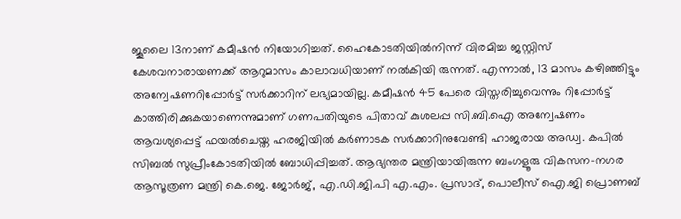ജൂലൈ 13നാണ് കമീഷന്‍ നിയോഗിച്ചത്. ഹൈകോടതിയില്‍നിന്ന് വിരമിച്ച ജസ്റ്റിസ് കേശവനാരായണക്ക് ആറുമാസം കാലാവധിയാണ് നല്‍കിയി രുന്നത്. എന്നാല്‍, 13 മാസം കഴിഞ്ഞിട്ടും അന്വേഷണറിപ്പോര്‍ട്ട് സര്‍ക്കാറിന് ലഭ്യമായില്ല. കമീഷന്‍ 45 പേരെ വിസ്തരിച്ചുവെന്നും റിപ്പോര്‍ട്ട് കാത്തിരിക്കുകയാണെന്നുമാണ് ഗണപതിയുടെ പിതാവ് കുശലപ്പ സി.ബി.ഐ അന്വേഷണം ആവശ്യപ്പെട്ട് ഫയല്‍ചെയ്ത ഹരജിയില്‍ കര്‍ണാടക സര്‍ക്കാറിനുവേണ്ടി ഹാജരായ അഡ്വ. കപില്‍ സിബല്‍ സുപ്രീംകോടതിയില്‍ ബോധിപ്പിച്ചത്. ആഭ്യന്തര മന്ത്രിയായിരുന്ന ബംഗളൂരു വികസന-നഗര ആസൂത്രണ മന്ത്രി കെ.ജെ. ജോര്‍ജ്, എ.ഡി.ജി.പി എ.എം. പ്രസാദ്, പൊലീസ് ഐ.ജി പ്രൊണബ്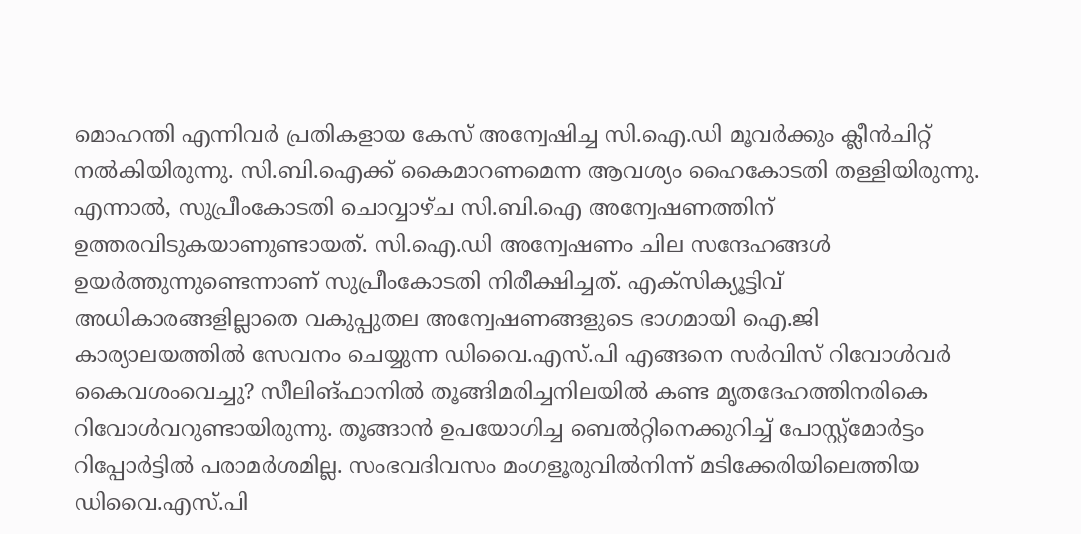മൊഹന്തി എന്നിവര്‍ പ്രതികളായ കേസ് അന്വേഷിച്ച സി.ഐ.ഡി മൂവര്‍ക്കും ക്ലീന്‍ചിറ്റ് നല്‍കിയിരുന്നു. സി.ബി.ഐക്ക് കൈമാറണമെന്ന ആവശ്യം ഹൈകോടതി തള്ളിയിരുന്നു. എന്നാല്‍, സുപ്രീംകോടതി ചൊവ്വാഴ്ച സി.ബി.ഐ അന്വേഷണത്തിന് ഉത്തരവിടുകയാണുണ്ടായത്. സി.ഐ.ഡി അന്വേഷണം ചില സന്ദേഹങ്ങള്‍ ഉയർത്തുന്നുണ്ടെന്നാണ് സുപ്രീംകോടതി നിരീക്ഷിച്ചത്. എക്സിക്യൂട്ടിവ് അധികാരങ്ങളില്ലാതെ വകുപ്പുതല അന്വേഷണങ്ങളുടെ ഭാഗമായി ഐ.ജി കാര്യാലയത്തില്‍ സേവനം ചെയ്യുന്ന ഡിവൈ.എസ്.പി എങ്ങനെ സര്‍വിസ് റിവോള്‍വര്‍ കൈവശംവെച്ചു? സീലിങ്ഫാനില്‍ തൂങ്ങിമരിച്ചനിലയില്‍ കണ്ട മൃതദേഹത്തിനരികെ റിവോള്‍വറുണ്ടായിരുന്നു. തൂങ്ങാന്‍ ഉപയോഗിച്ച ബെല്‍റ്റിനെക്കുറിച്ച് പോസ്റ്റ്മോര്‍ട്ടം റിപ്പോര്‍ട്ടില്‍ പരാമര്‍ശമില്ല. സംഭവദിവസം മംഗളൂരുവില്‍നിന്ന് മടിക്കേരിയിലെത്തിയ ഡിവൈ.എസ്.പി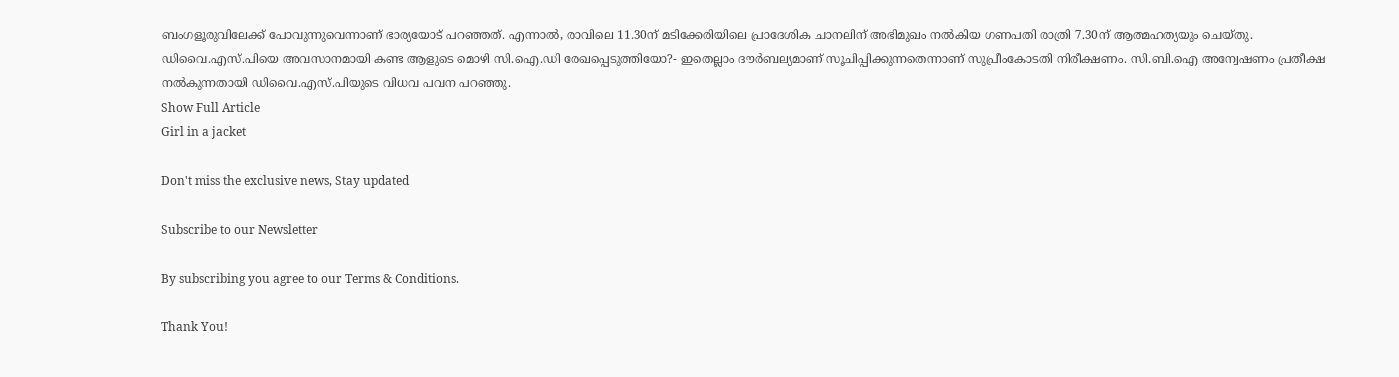ബംഗളൂരുവിലേക്ക് പോവുന്നുവെന്നാണ് ഭാര്യയോട് പറഞ്ഞത്. എന്നാല്‍, രാവിലെ 11.30ന് മടിക്കേരിയിലെ പ്രാദേശിക ചാനലിന് അഭിമുഖം നല്‍കിയ ഗണപതി രാത്രി 7.30ന് ആത്മഹത്യയും ചെയ്തു. ഡിവൈ.എസ്.പിയെ അവസാനമായി കണ്ട ആളുടെ മൊഴി സി.ഐ.ഡി രേഖപ്പെടുത്തിയോ?- ഇതെല്ലാം ദൗര്‍ബല്യമാണ് സൂചിപ്പിക്കുന്നതെന്നാണ് സുപ്രീംകോടതി നിരീക്ഷണം. സി.ബി.ഐ അന്വേഷണം പ്രതീക്ഷ നല്‍കുന്നതായി ഡിവൈ.എസ്.പിയുടെ വിധവ പവന പറഞ്ഞു.
Show Full Article
Girl in a jacket

Don't miss the exclusive news, Stay updated

Subscribe to our Newsletter

By subscribing you agree to our Terms & Conditions.

Thank You!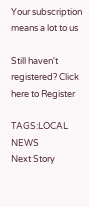Your subscription means a lot to us

Still haven't registered? Click here to Register

TAGS:LOCAL NEWS
Next Story